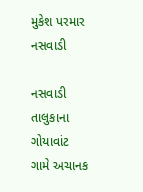મુકેશ પરમાર નસવાડી

નસવાડી તાલુકાના ગોયાવાંટ ગામે અચાનક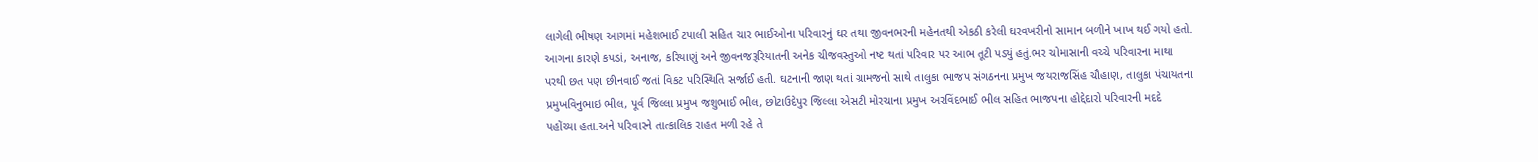લાગેલી ભીષણ આગમાં મહેશભાઈ ટપાલી સહિત ચાર ભાઈઓના પરિવારનું ઘર તથા જીવનભરની મહેનતથી એકઠી કરેલી ઘરવખરીનો સામાન બળીને ખાખ થઈ ગયો હતો. આગના કારણે કપડાં, અનાજ, કરિયાણું અને જીવનજરૂરિયાતની અનેક ચીજવસ્તુઓ નષ્ટ થતાં પરિવાર પર આભ તૂટી પડ્યું હતું.ભર ચોમાસાની વચ્ચે પરિવારના માથા પરથી છત પણ છીનવાઈ જતાં વિકટ પરિસ્થિતિ સર્જાઈ હતી. ઘટનાની જાણ થતાં ગ્રામજનો સાથે તાલુકા ભાજપ સંગઠનના પ્રમુખ જયરાજસિંહ ચૌહાણ, તાલુકા પંચાયતના પ્રમુખવિનુભાઇ ભીલ, પૂર્વ જિલ્લા પ્રમુખ જશુભાઈ ભીલ, છોટાઉદેપુર જિલ્લા એસટી મોરચાના પ્રમુખ અરવિંદભાઈ ભીલ સહિત ભાજપના હોદ્દેદારો પરિવારની મદદે પહોંચ્યા હતા.અને પરિવારને તાત્કાલિક રાહત મળી રહે તે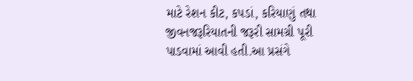માટે રેશન કીટ, કપડાં, કરિયાણું તથા જીવનજરૂરિયાતની જરૂરી સામગ્રી પૂરી પાડવામાં આવી હતી.આ પ્રસંગે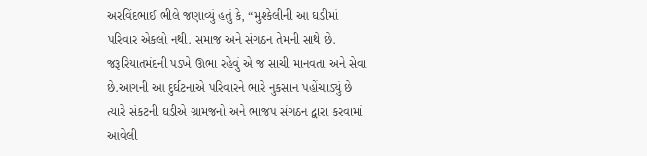અરવિંદભાઈ ભીલે જણાવ્યું હતું કે, “મુશ્કેલીની આ ઘડીમાં પરિવાર એકલો નથી. સમાજ અને સંગઠન તેમની સાથે છે. જરૂરિયાતમંદની પડખે ઊભા રહેવું એ જ સાચી માનવતા અને સેવા છે.આગની આ દુર્ઘટનાએ પરિવારને ભારે નુકસાન પહોંચાડ્યું છે ત્યારે સંકટની ઘડીએ ગ્રામજનો અને ભાજપ સંગઠન દ્વારા કરવામાં આવેલી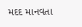મદદ માનવતા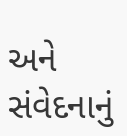અને સંવેદનાનું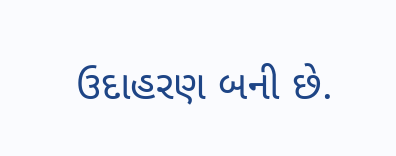ઉદાહરણ બની છે.